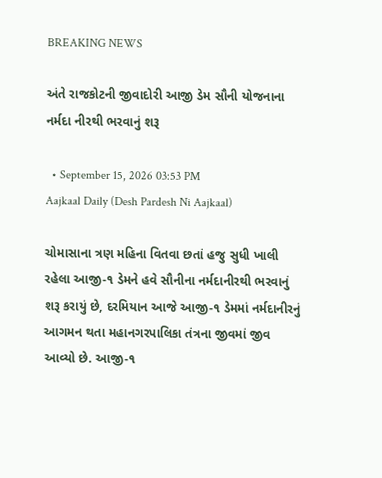BREAKING NEWS

અંતે રાજકોટની જીવાદોરી આજી ડેમ સૌની યોજનાના નર્મદા નીરથી ભરવાનું શરૂ

  • September 15, 2026 03:53 PM
Aajkaal Daily (Desh Pardesh Ni Aajkaal)

ચોમાસાના ત્રણ મહિના વિતવા છતાં હજુ સુધી ખાલી રહેલા આજી-૧ ડેમને હવે સૌનીના નર્મદાનીરથી ભરવાનું શરૂ કરાયું છે, દરમિયાન આજે આજી-૧ ડેમમાં નર્મદાનીરનું આગમન થતા મહાનગરપાલિકા તંત્રના જીવમાં જીવ આવ્યો છે. આજી-૧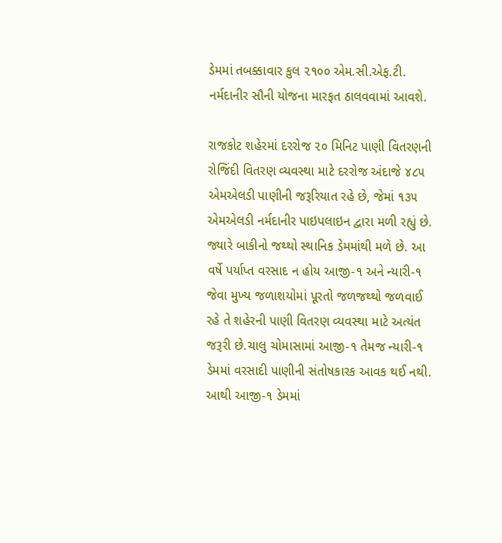ડેમમાં તબક્કાવાર કુલ ૨૧૦૦ એમ.સી.એફ.ટી. નર્મદાનીર સૌની યોજના મારફત ઠાલવવામાં આવશે.

રાજકોટ શહેરમાં દરરોજ ૨૦ મિનિટ પાણી વિતરણની રોજિંદી વિતરણ વ્યવસ્થા માટે દરરોજ અંદાજે ૪૮૫ એમએલડી પાણીની જરૂરિયાત રહે છે, જેમાં ૧૩૫ એમએલડી નર્મદાનીર પાઇપલાઇન દ્વારા મળી રહ્યું છે. જ્યારે બાકીનો જથ્થો સ્થાનિક ડેમમાંથી મળે છે. આ વર્ષે પર્યાપ્ત વરસાદ ન હોય આજી-૧ અને ન્યારી-૧ જેવા મુખ્ય જળાશયોમાં પૂરતો જળજથ્થો જળવાઈ રહે તે શહેરની પાણી વિતરણ વ્યવસ્થા માટે અત્યંત જરૂરી છે.ચાલુ ચોમાસામાં આજી-૧ તેમજ ન્યારી-૧ ડેમમાં વરસાદી પાણીની સંતોષકારક આવક થઈ નથી. આથી આજી-૧ ડેમમાં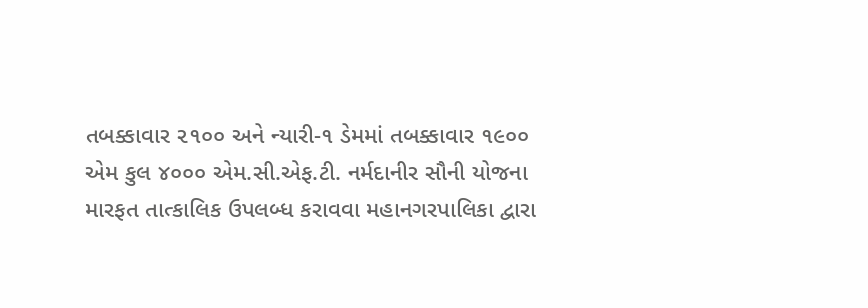તબક્કાવાર ૨૧૦૦ અને ન્યારી-૧ ડેમમાં તબક્કાવાર ૧૯૦૦ એમ કુલ ૪૦૦૦ એમ.સી.એફ.ટી. નર્મદાનીર સૌની યોજના મારફત તાત્કાલિક ઉપલબ્ધ કરાવવા મહાનગરપાલિકા દ્વારા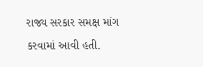રાજ્ય સરકાર સમક્ષ માંગ કરવામાં આવી હતી.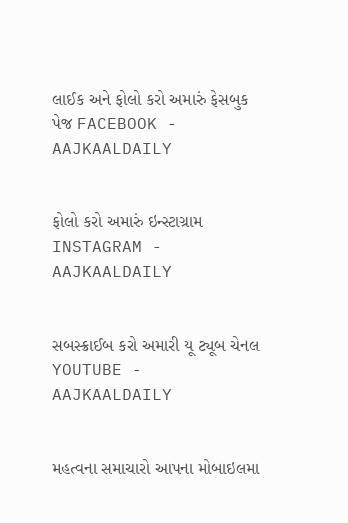લાઈક અને ફોલો કરો અમારું ફેસબુક પેજ FACEBOOK - AAJKAALDAILY


ફોલો કરો અમારું ઇન્સ્ટાગ્રામ INSTAGRAM - AAJKAALDAILY


સબસ્ક્રાઈબ કરો અમારી યૂ ટ્યૂબ ચેનલ YOUTUBE - AAJKAALDAILY


મહત્વના સમાચારો આપના મોબાઇલમા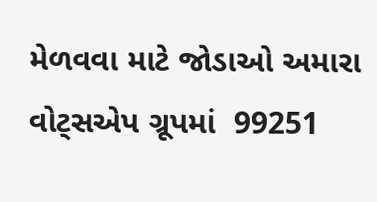મેળવવા માટે જોડાઓ અમારા વોટ્સએપ ગ્રૂપમાં  99251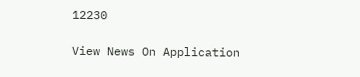12230

View News On Application